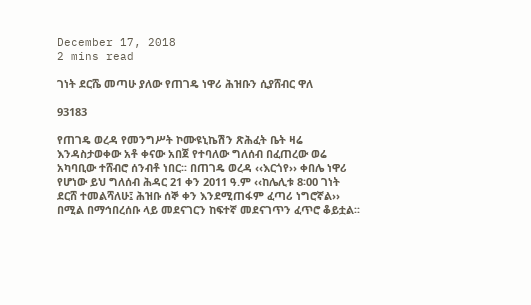December 17, 2018
2 mins read

ገነት ደርሼ መጣሁ ያለው የጠገዴ ነዋሪ ሕዝቡን ሲያሸብር ዋለ

93183

የጠገዴ ወረዳ የመንግሥት ኮሙዩኒኬሽን ጽሕፈት ቤት ዛሬ እንዳስታወቀው አቶ ቀናው አበጀ የተባለው ግለሰብ በፈጠረው ወሬ አካባቢው ተሸብሮ ሰንብቶ ነበር፡፡ በጠገዴ ወረዳ ‹‹እርጎየ›› ቀበሌ ነዋሪ የሆነው ይህ ግለሰብ ሕዳር 21 ቀን 2011 ዓ.ም ‹‹ከሌሊቱ 8፡00 ገነት ደርሸ ተመልሻለሁ፤ ሕዝቡ ሰኞ ቀን እንደሚጠፋም ፈጣሪ ነግሮኛል›› በሚል በማኅበረሰቡ ላይ መደናገርን ከፍተኛ መደናገጥን ፈጥሮ ቆይቷል፡፡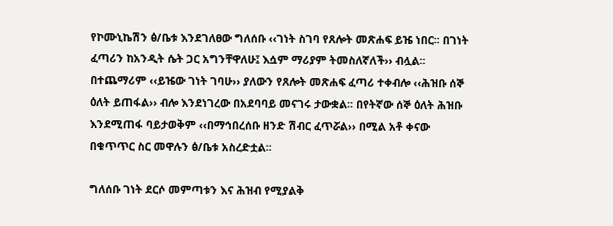የኮሙኒኬሽን ፅ/ቤቱ እንደገለፀው ግለሰቡ ‹‹ገነት ስገባ የጸሎት መጽሐፍ ይዤ ነበር፡፡ በገነት ፈጣሪን ከአንዲት ሴት ጋር አግንቸዋለሁ፤ እሷም ማሪያም ትመስለኛለች›› ብሏል፡፡ በተጨማሪም ‹‹ይዤው ገነት ገባሁ›› ያለውን የጸሎት መጽሐፍ ፈጣሪ ተቀብሎ ‹‹ሕዝቡ ሰኞ ዕለት ይጠፋል›› ብሎ እንደነገረው በአደባባይ መናገሩ ታውቋል፡፡ በየትኛው ሰኞ ዕለት ሕዝቡ እንደሚጠፋ ባይታወቅም ‹‹በማኅበረሰቡ ዘንድ ሽብር ፈጥሯል›› በሚል አቶ ቀናው በቁጥጥር ስር መዋሉን ፅ/ቤቱ አስረድቷል፡፡

ግለሰቡ ገነት ደርሶ መምጣቱን እና ሕዝብ የሚያልቅ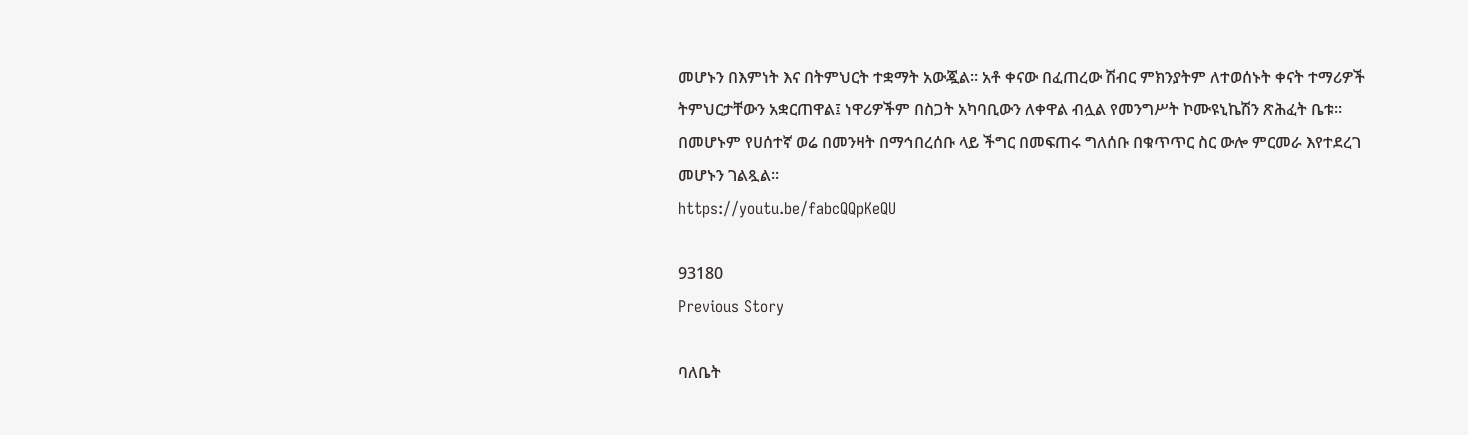መሆኑን በእምነት እና በትምህርት ተቋማት አውጇል፡፡ አቶ ቀናው በፈጠረው ሽብር ምክንያትም ለተወሰኑት ቀናት ተማሪዎች ትምህርታቸውን አቋርጠዋል፤ ነዋሪዎችም በስጋት አካባቢውን ለቀዋል ብሏል የመንግሥት ኮሙዩኒኬሽን ጽሕፈት ቤቱ፡፡ በመሆኑም የሀሰተኛ ወሬ በመንዛት በማኅበረሰቡ ላይ ችግር በመፍጠሩ ግለሰቡ በቁጥጥር ስር ውሎ ምርመራ እየተደረገ መሆኑን ገልጿል፡፡
https://youtu.be/fabcQQpKeQU

93180
Previous Story

ባለቤት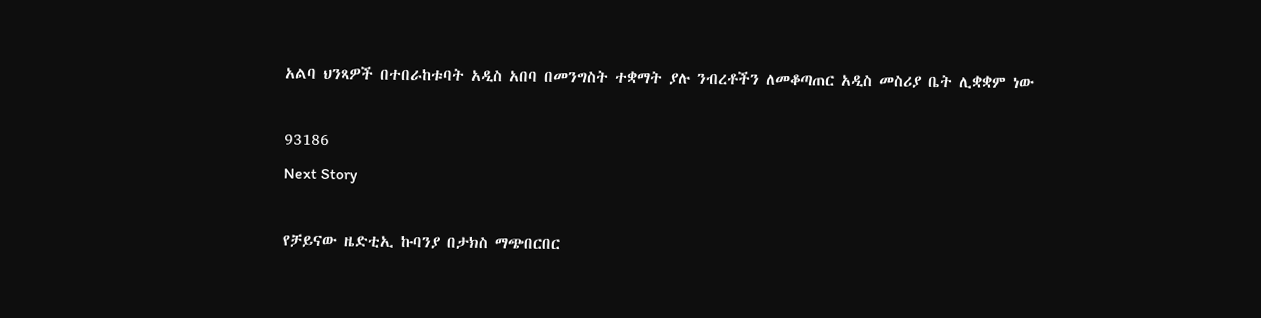አልባ ህንጻዎች በተበራከቱባት አዲስ አበባ በመንግስት ተቋማት ያሉ ንብረቶችን ለመቆጣጠር አዲስ መስሪያ ቤት ሊቋቋም ነው

93186
Next Story

የቻይናው ዜድቲኢ ኩባንያ በታክስ ማጭበርበር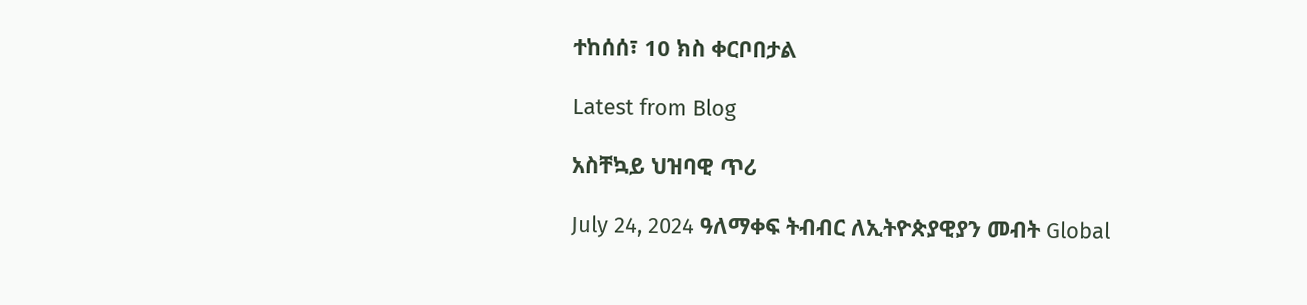ተከሰሰ፣ 10 ክስ ቀርቦበታል

Latest from Blog

አስቸኳይ ህዝባዊ ጥሪ

July 24, 2024 ዓለማቀፍ ትብብር ለኢትዮጵያዊያን መብት Global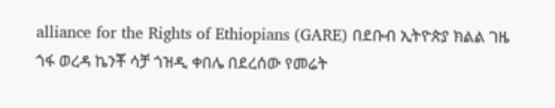alliance for the Rights of Ethiopians (GARE) በደቡብ ኢትዮጵያ ክልል ገዜ ጎፋ ወረዳ ኬንቾ ሳቻ ጎዝዲ ቀበሌ በደረሰው የመሬት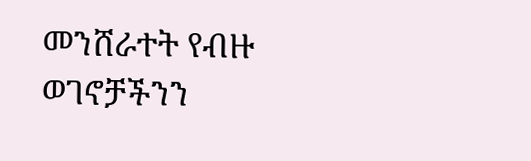መንሸራተት የብዙ ወገኖቻችንን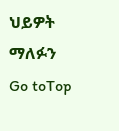ህይዎት ማለፉን
Go toTop